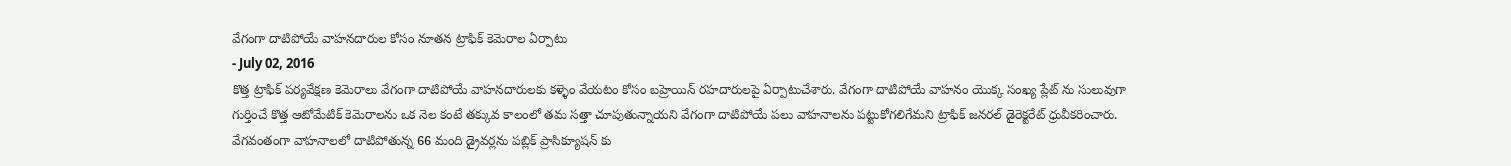వేగంగా దాటిపోయే వాహనదారుల కోసం నూతన ట్రాఫిక్ కెమెరాల ఏర్పాటు
- July 02, 2016
కొత్త ట్రాఫిక్ పర్యవేక్షణ కెమెరాలు వేగంగా దాటిపోయే వాహనదారులకు కళ్ళెం వేయటం కోసం బహ్రెయిన్ రహదారులపై ఏర్పాటుచేశారు. వేగంగా దాటిపోయే వాహనం యొక్క సంఖ్య ప్లేట్ ను సులువుగా గుర్తించే కొత్త ఆటోమేటిక్ కెమెరాలను ఒక నెల కంటే తక్కువ కాలంలో తమ సత్తా చూపుతున్నాయని వేగంగా దాటిపోయే పలు వాహనాలను పట్టుకోగలిగేమని ట్రాఫిక్ జనరల్ డైరెక్టరేట్ ధ్రువీకరించారు. వేగవంతంగా వాహనాలలో దాటిపోతున్న 66 మంది డ్రైవర్లను పబ్లిక్ ప్రాసిక్యూషన్ కు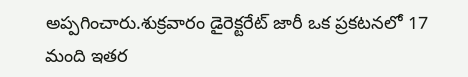అప్పగించారు.శుక్రవారం డైరెక్టరేట్ జారీ ఒక ప్రకటనలో 17 మంది ఇతర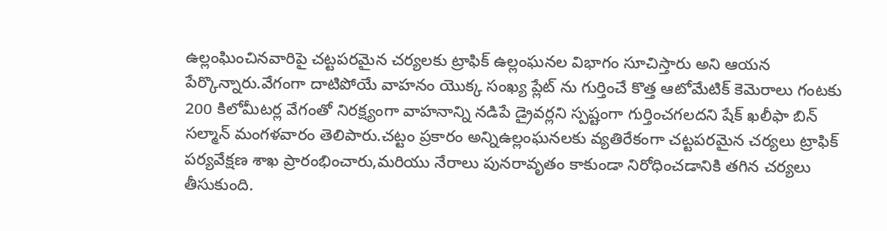ఉల్లంఘించినవారిపై చట్టపరమైన చర్యలకు ట్రాఫిక్ ఉల్లంఘనల విభాగం సూచిస్తారు అని ఆయన పేర్కొన్నారు.వేగంగా దాటిపోయే వాహనం యొక్క సంఖ్య ప్లేట్ ను గుర్తించే కొత్త ఆటోమేటిక్ కెమెరాలు గంటకు 200 కిలోమీటర్ల వేగంతో నిరక్ష్యంగా వాహనాన్ని నడిపే డ్రైవర్లని స్పష్టంగా గుర్తించగలదని షేక్ ఖలీఫా బిన్ సల్మాన్ మంగళవారం తెలిపారు.చట్టం ప్రకారం అన్నిఉల్లంఘనలకు వ్యతిరేకంగా చట్టపరమైన చర్యలు ట్రాఫిక్ పర్యవేక్షణ శాఖ ప్రారంభించారు,మరియు నేరాలు పునరావృతం కాకుండా నిరోధించడానికి తగిన చర్యలు తీసుకుంది.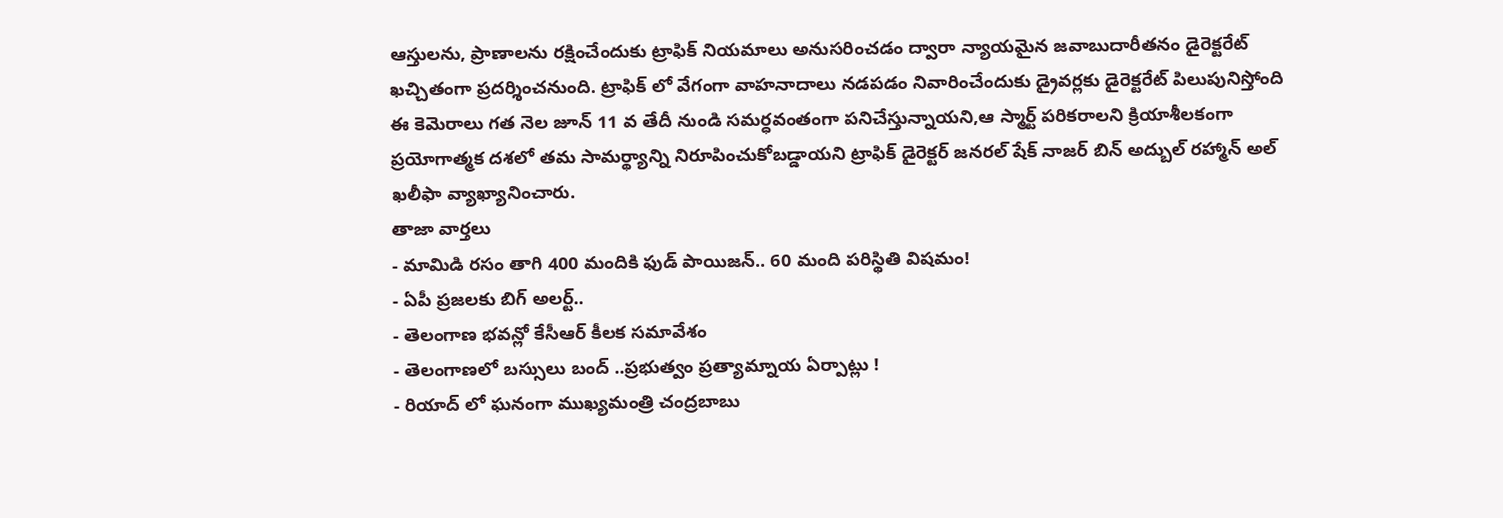ఆస్తులను, ప్రాణాలను రక్షించేందుకు ట్రాఫిక్ నియమాలు అనుసరించడం ద్వారా న్యాయమైన జవాబుదారీతనం డైరెక్టరేట్ ఖచ్చితంగా ప్రదర్శించనుంది. ట్రాఫిక్ లో వేగంగా వాహనాదాలు నడపడం నివారించేందుకు డ్రైవర్లకు డైరెక్టరేట్ పిలుపునిస్తోంది ఈ కెమెరాలు గత నెల జూన్ 11 వ తేదీ నుండి సమర్ధవంతంగా పనిచేస్తున్నాయని,ఆ స్మార్ట్ పరికరాలని క్రియాశీలకంగా ప్రయోగాత్మక దశలో తమ సామర్థ్యాన్ని నిరూపించుకోబడ్డాయని ట్రాఫిక్ డైరెక్టర్ జనరల్ షేక్ నాజర్ బిన్ అద్బుల్ రహ్మాన్ అల్ ఖలీఫా వ్యాఖ్యానించారు.
తాజా వార్తలు
- మామిడి రసం తాగి 400 మందికి ఫుడ్ పాయిజన్.. 60 మంది పరిస్థితి విషమం!
- ఏపీ ప్రజలకు బిగ్ అలర్ట్..
- తెలంగాణ భవన్లో కేసీఆర్ కీలక సమావేశం
- తెలంగాణలో బస్సులు బంద్ ..ప్రభుత్వం ప్రత్యామ్నాయ ఏర్పాట్లు !
- రియాద్ లో ఘనంగా ముఖ్యమంత్రి చంద్రబాబు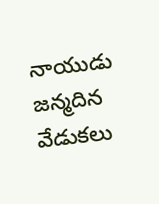నాయుడు జన్మదిన వేడుకలు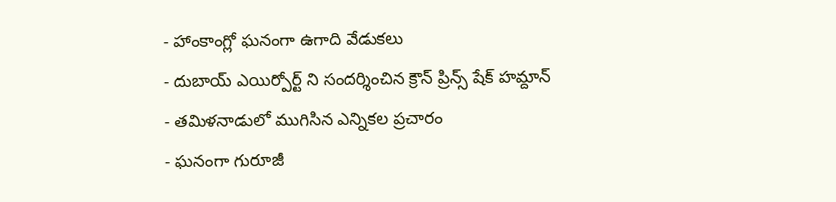- హాంకాంగ్లో ఘనంగా ఉగాది వేడుకలు
- దుబాయ్ ఎయిర్పోర్ట్ ని సందర్శించిన క్రౌన్ ప్రిన్స్ షేక్ హమ్దాన్
- తమిళనాడులో ముగిసిన ఎన్నికల ప్రచారం
- ఘనంగా గురూజీ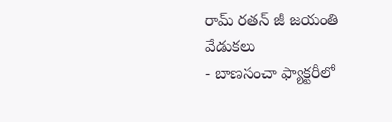రామ్ రతన్ జీ జయంతి వేడుకలు
- బాణసంచా ఫ్యాక్టరీలో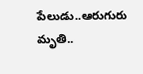పేలుడు..ఆరుగురు మృతి..